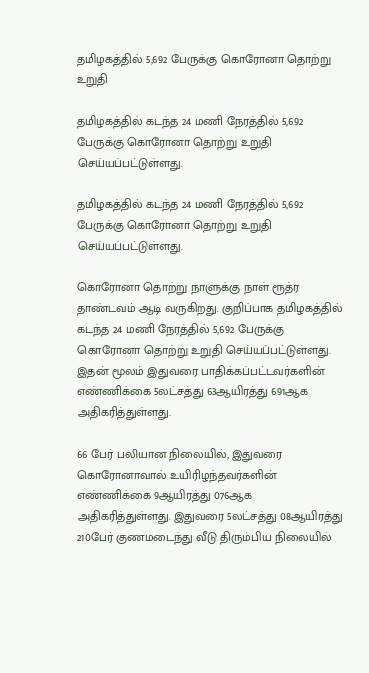தமிழகத்தில் 5,692 பேருக்கு கொரோனா தொற்று உறுதி

தமிழகத்தில் கடந்த 24 மணி நேரத்தில் 5,692 பேருக்கு கொரோனா தொற்று உறுதி செய்யப்பட்டுள்ளது.

தமிழகத்தில் கடந்த 24 மணி நேரத்தில் 5,692 பேருக்கு கொரோனா தொற்று உறுதி செய்யப்பட்டுள்ளது.

கொரோனா தொற்று நாளுக்கு நாள் ரூத்ர தாண்டவம் ஆடி வருகிறது. குறிப்பாக தமிழகத்தில் கடந்த 24 மணி நேரத்தில் 5,692 பேருக்கு கொரோனா தொற்று உறுதி செய்யப்பட்டுள்ளது. இதன் மூலம் இதுவரை பாதிக்கப்பட்டவர்களின் எண்ணிக்கை 5லட்சத்து 63ஆயிரத்து 691ஆக அதிகரித்துள்ளது.

66 பேர் பலியான நிலையில், இதுவரை கொரோனாவால் உயிரிழந்தவர்களின் எண்ணிக்கை 9ஆயிரத்து 076ஆக அதிகரித்துள்ளது. இதுவரை 5லட்சத்து 08ஆயிரத்து 210பேர் குணமடைந்து வீடு திரும்பிய நிலையில்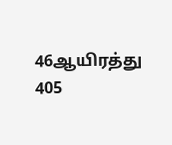46ஆயிரத்து 405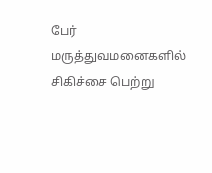பேர் மருத்துவமனைகளில் சிகிச்சை பெற்று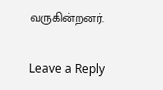வருகின்றனர்.

Leave a Reply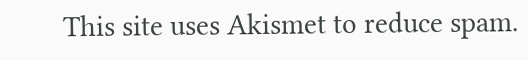This site uses Akismet to reduce spam.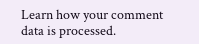Learn how your comment data is processed.